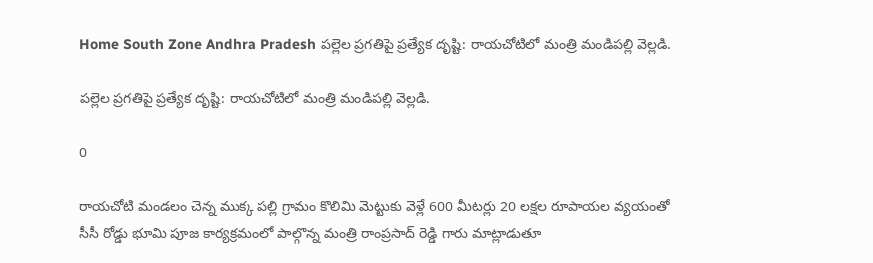Home South Zone Andhra Pradesh పల్లెల ప్రగతిపై ప్రత్యేక దృష్టి: రాయచోటిలో మంత్రి మండిపల్లి వెల్లడి.

పల్లెల ప్రగతిపై ప్రత్యేక దృష్టి: రాయచోటిలో మంత్రి మండిపల్లి వెల్లడి.

0

రాయచోటి మండలం చెన్న ముక్క పల్లి గ్రామం కొలిమి మెట్టుకు వెళ్లే 600 మీటర్లు 20 లక్షల రూపాయల వ్యయంతో సీసీ రోడ్డు భూమి పూజ కార్యక్రమంలో పాల్గొన్న మంత్రి రాంప్రసాద్ రెడ్డి గారు మాట్లాడుతూ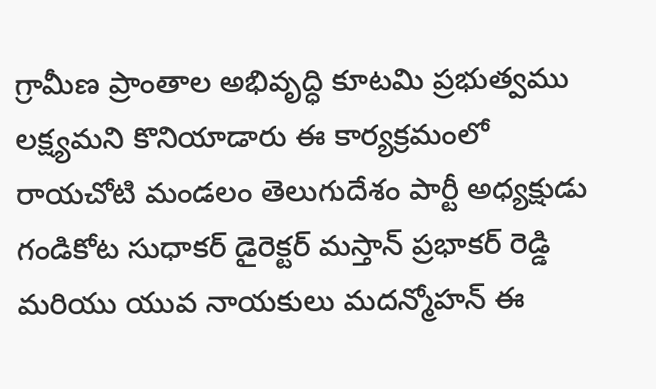గ్రామీణ ప్రాంతాల అభివృద్ధి కూటమి ప్రభుత్వము లక్ష్యమని కొనియాడారు ఈ కార్యక్రమంలో రాయచోటి మండలం తెలుగుదేశం పార్టీ అధ్యక్షుడు గండికోట సుధాకర్ డైరెక్టర్ మస్తాన్ ప్రభాకర్ రెడ్డి మరియు యువ నాయకులు మదన్మోహన్ ఈ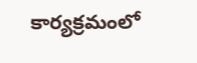కార్యక్రమంలో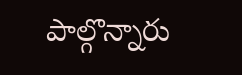పాల్గొన్నారు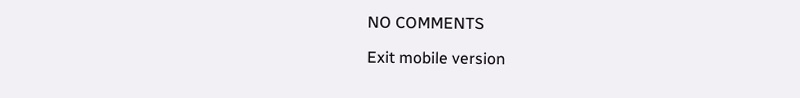NO COMMENTS

Exit mobile version